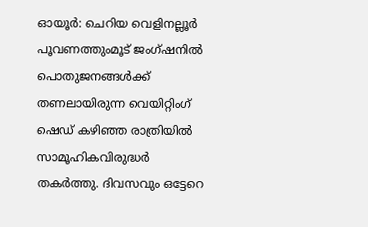ഓയൂർ: ചെറിയ വെളിനല്ലൂർ പൂവണത്തുംമൂട് ജംഗ്ഷനിൽ പൊതുജനങ്ങൾക്ക് തണലായിരുന്ന വെയിറ്റിംഗ് ഷെഡ് കഴിഞ്ഞ രാത്രിയിൽ സാമൂഹികവിരുദ്ധർ തകർത്തു. ദിവസവും ഒട്ടേറെ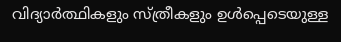വിദ്യാർത്ഥികളും സ്ത്രീകളും ഉൾപ്പെടെയുള്ള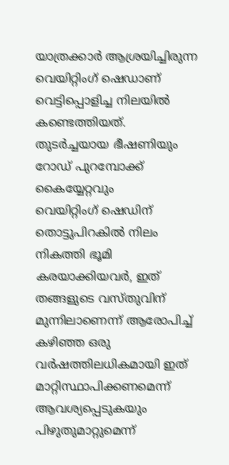യാത്രക്കാർ ആശ്രയിച്ചിരുന്ന വെയിറ്റിംഗ് ഷെഡാണ് വെട്ടിപ്പൊളിച്ച നിലയിൽ കണ്ടെത്തിയത്.
തുടർച്ചയായ ഭീഷണിയും റോഡ് പുറമ്പോക്ക് കൈയ്യേറ്റവും
വെയിറ്റിംഗ് ഷെഡിന് തൊട്ടുപിറകിൽ നിലം നികത്തി ഭൂമി കരയാക്കിയവർ, ഇത് തങ്ങളുടെ വസ്തുവിന് മുന്നിലാണെന്ന് ആരോപിച്ച് കഴിഞ്ഞ ഒരു വർഷത്തിലധികമായി ഇത് മാറ്റിസ്ഥാപിക്കണമെന്ന് ആവശ്യപ്പെടുകയും പിഴുതുമാറ്റുമെന്ന്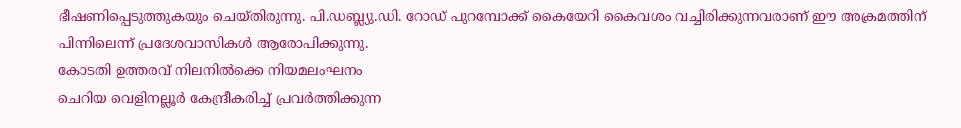ഭീഷണിപ്പെടുത്തുകയും ചെയ്തിരുന്നു. പി.ഡബ്ല്യു.ഡി. റോഡ് പുറമ്പോക്ക് കൈയേറി കൈവശം വച്ചിരിക്കുന്നവരാണ് ഈ അക്രമത്തിന് പിന്നിലെന്ന് പ്രദേശവാസികൾ ആരോപിക്കുന്നു.
കോടതി ഉത്തരവ് നിലനിൽക്കെ നിയമലംഘനം
ചെറിയ വെളിനല്ലൂർ കേന്ദ്രീകരിച്ച് പ്രവർത്തിക്കുന്ന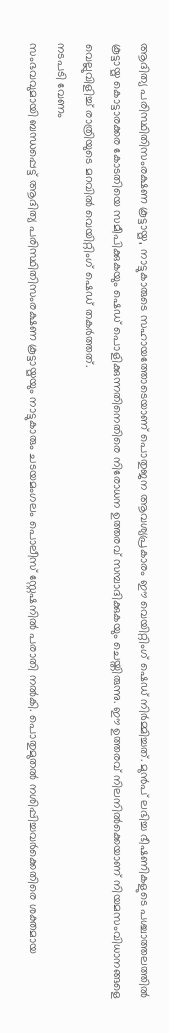ആദിത്യ പരിസ്ഥിതിസംരക്ഷണ കൂട്ടായ്മ, നാട്ടുകാരുടെ സഹായത്തോടെയാണ് പൊതുജന ആവശ്യപ്രകാരം ഈ വെയിറ്റിംഗ് ഷെഡ് നിർമ്മിച്ചത്. മുൻപ് ലഭിച്ച ഭീഷണികളുടെ പശ്ചാത്തലത്തിൽ കൂട്ടായ്മ കൊട്ടാരക്കര കോടതിയെ സമീപിക്കുകയും ഷെഡ് പൊളിക്കുന്നതിനെതിരെ നിരോധന ഉത്തരവ് സമ്പാദിക്കുകയും ചെയ്തിരുന്നു. ഈ ഉത്തരവ് നിലനിൽക്കെയാണ് നിയമസംവിധാനങ്ങളെ വെല്ലുവിളിച്ച് രാത്രിയുടെ മറവിൽ വെയിറ്റിംഗ് ഷെഡ് തകർത്തത്.
നടപടി വേണം
സംഭവവുമായി ബന്ധപ്പെട്ട് ആദിത്യ പരിസ്ഥിതിസംരക്ഷണ കൂട്ടായ്മയും നാട്ടുകാരും ചടയമംഗലം പൊലീസ് സ്റ്റേഷനിൽ പരാതി നൽകി. പൊതുമുതൽ നശിപ്പിച്ചവർക്കെതിരെ ശക്തമായ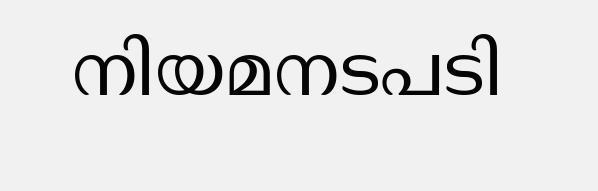നിയമനടപടി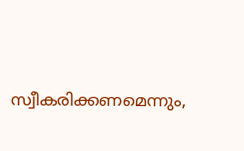സ്വീകരിക്കണമെന്നും,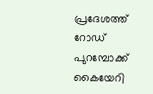പ്രദേശത്ത് റോഡ് പുറമ്പോക്ക് കൈയേറി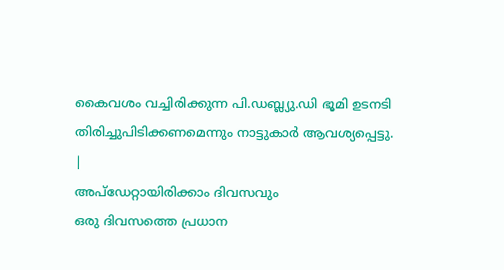കൈവശം വച്ചിരിക്കുന്ന പി.ഡബ്ല്യു.ഡി ഭൂമി ഉടനടി തിരിച്ചുപിടിക്കണമെന്നും നാട്ടുകാർ ആവശ്യപ്പെട്ടു.
|
അപ്ഡേറ്റായിരിക്കാം ദിവസവും
ഒരു ദിവസത്തെ പ്രധാന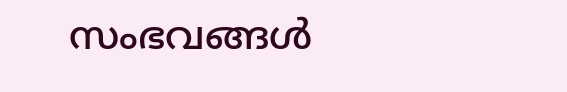സംഭവങ്ങൾ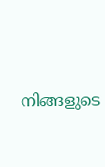നിങ്ങളുടെ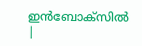ഇൻബോക്സിൽ |